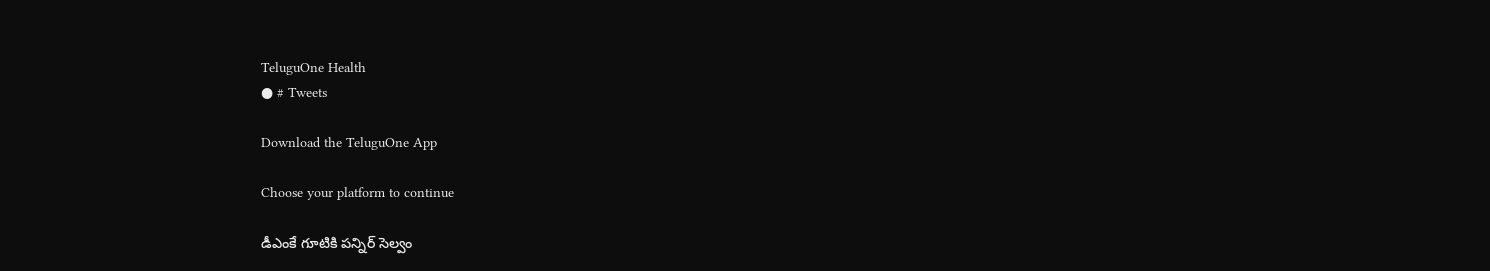TeluguOne Health
● # Tweets

Download the TeluguOne App

Choose your platform to continue

డీఎంకే గూటికి పన్నిర్ సెల్వం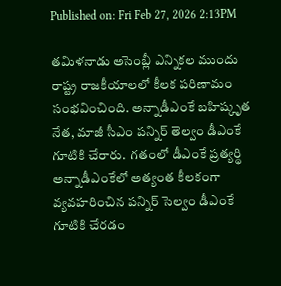Published on: Fri Feb 27, 2026 2:13PM

తమిళనాడు అసెంబ్లీ ఎన్నికల ముందు రాష్ట్ర రాజకీయాలలో కీలక పరిణామం సంభవించింది. అన్నాడీఎంకే బహిష్కృత నేత, మాజీ సీఎం పన్నిర్ తెల్వం డీఎంకే గూటికి చేరారు.  గతంలో డీఎంకే ప్రత్యర్థి అన్నాడీఎంకేలో అత్యంత కీలకంగా వ్యవహరించిన పన్నిర్ సెల్వం డీఎంకే గూటికి చేరడం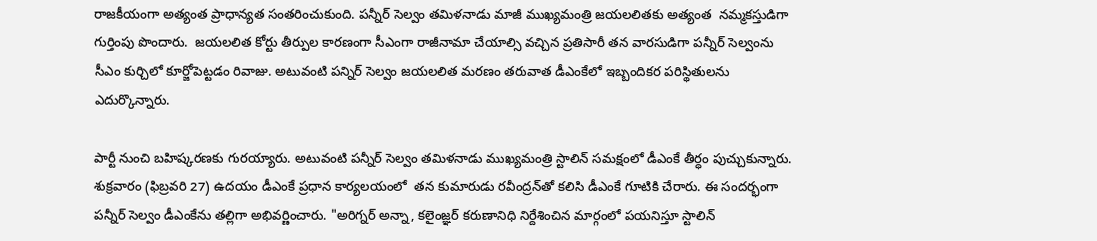రాజకీయంగా అత్యంత ప్రాధాన్యత సంతరించుకుంది. పన్నీర్ సెల్వం తమిళనాడు మాజీ ముఖ్యమంత్రి జయలలితకు అత్యంత  నమ్మకస్తుడిగా గుర్తింపు పొందారు.  జయలలిత కోర్టు తీర్పుల కారణంగా సీఎంగా రాజీనామా చేయాల్సి వచ్చిన ప్రతిసారీ తన వారసుడిగా పన్నీర్ సెల్వంను సీఎం కుర్చిలో కూర్జోపెట్టడం రివాజు. అటువంటి పన్నిర్ సెల్వం జయలలిత మరణం తరువాత డీఎంకేలో ఇబ్బందికర పరిస్థితులను ఎదుర్కొన్నారు.

పార్టీ నుంచి బహిష్కరణకు గురయ్యారు. అటువంటి పన్నీర్ సెల్వం తమిళనాడు ముఖ్యమంత్రి స్టాలిన్ సమక్షంలో డీఎంకే తీర్ధం పుచ్చుకున్నారు.  శుక్రవారం (ఫిబ్రవరి 27) ఉదయం డీఎంకే ప్రధాన కార్యలయంలో  తన కుమారుడు రవీంద్రన్‌తో కలిసి డీఎంకే గూటికి చేరారు. ఈ సందర్భంగా పన్నీర్ సెల్వం డీఎంకేను తల్లిగా అభివర్ణించారు. "అరిగ్నర్ అన్నా, కలైంజ్ఞర్ కరుణానిధి నిర్దేశించిన మార్గంలో పయనిస్తూ స్టాలిన్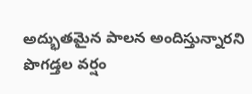అద్భుతమైన పాలన అందిస్తున్నారని పొగడ్తల వర్షం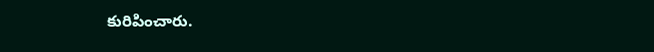కురిపించారు.